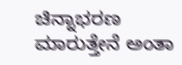ಚಿನ್ನಾಭರಣ ಮಾರುತ್ತೇನೆ ಅಂತಾ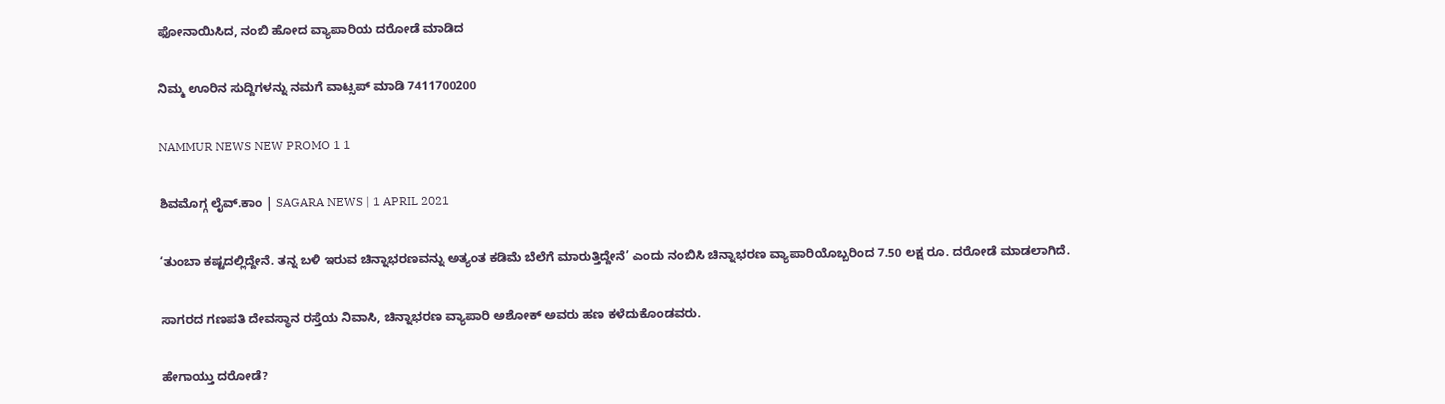ಫೋನಾಯಿಸಿದ, ನಂಬಿ ಹೋದ ವ್ಯಾಪಾರಿಯ ದರೋಡೆ ಮಾಡಿದ

ನಿಮ್ಮ ಊರಿನ ಸುದ್ದಿಗಳನ್ನು ನಮಗೆ ವಾಟ್ಸಪ್ ಮಾಡಿ 7411700200

NAMMUR NEWS NEW PROMO 1 1

ಶಿವಮೊಗ್ಗ ಲೈವ್.ಕಾಂ | SAGARA NEWS | 1 APRIL 2021

‘ತುಂಬಾ ಕಷ್ಟದಲ್ಲಿದ್ದೇನೆ. ತನ್ನ ಬಳಿ ಇರುವ ಚಿನ್ನಾಭರಣವನ್ನು ಅತ್ಯಂತ ಕಡಿಮೆ ಬೆಲೆಗೆ ಮಾರುತ್ತಿದ್ದೇನೆ’ ಎಂದು ನಂಬಿಸಿ ಚಿನ್ನಾಭರಣ ವ್ಯಾಪಾರಿಯೊಬ್ಬರಿಂದ 7.50 ಲಕ್ಷ ರೂ. ದರೋಡೆ ಮಾಡಲಾಗಿದೆ.

ಸಾಗರದ ಗಣಪತಿ ದೇವಸ್ಥಾನ ರಸ್ತೆಯ ನಿವಾಸಿ, ಚಿನ್ನಾಭರಣ ವ್ಯಾಪಾರಿ ಅಶೋಕ್ ಅವರು ಹಣ ಕಳೆದುಕೊಂಡವರು.

ಹೇಗಾಯ್ತು ದರೋಡೆ?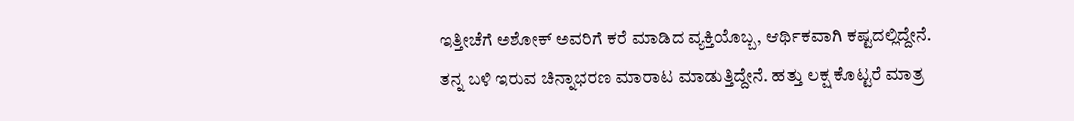ಇತ್ತೀಚೆಗೆ ಅಶೋಕ್ ಅವರಿಗೆ ಕರೆ ಮಾಡಿದ ವ್ಯಕ್ತಿಯೊಬ್ಬ, ಆರ್ಥಿಕವಾಗಿ ಕಷ್ಟದಲ್ಲಿದ್ದೇನೆ. ತನ್ನ ಬಳಿ ಇರುವ ಚಿನ್ನಾಭರಣ ಮಾರಾಟ ಮಾಡುತ್ತಿದ್ದೇನೆ. ಹತ್ತು ಲಕ್ಷ ಕೊಟ್ಟರೆ ಮಾತ್ರ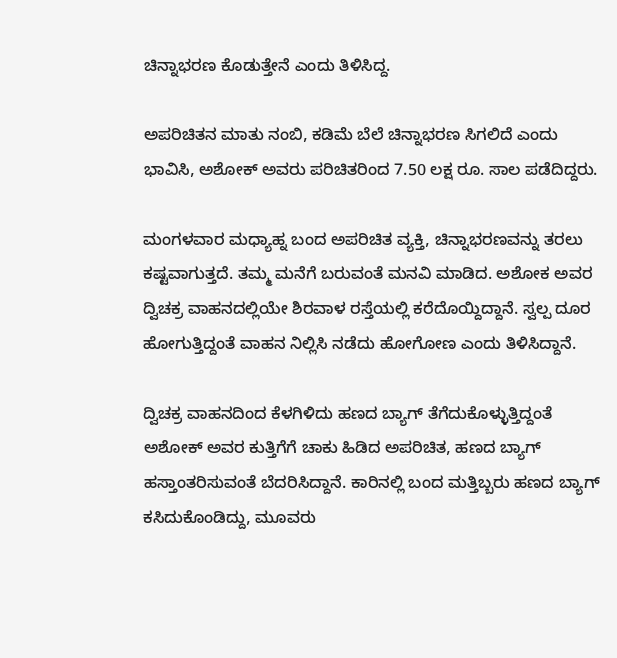ಚಿನ್ನಾಭರಣ ಕೊಡುತ್ತೇನೆ ಎಂದು ತಿಳಿಸಿದ್ದ.

ಅಪರಿಚಿತನ ಮಾತು ನಂಬಿ, ಕಡಿಮೆ ಬೆಲೆ ಚಿನ್ನಾಭರಣ ಸಿಗಲಿದೆ ಎಂದು ಭಾವಿಸಿ, ಅಶೋಕ್ ಅವರು ಪರಿಚಿತರಿಂದ 7.50 ಲಕ್ಷ ರೂ. ಸಾಲ ಪಡೆದಿದ್ದರು.

ಮಂಗಳವಾರ ಮಧ್ಯಾಹ್ನ ಬಂದ ಅಪರಿಚಿತ ವ್ಯಕ್ತಿ, ಚಿನ್ನಾಭರಣವನ್ನು ತರಲು ಕಷ್ಟವಾಗುತ್ತದೆ. ತಮ್ಮ ಮನೆಗೆ ಬರುವಂತೆ ಮನವಿ ಮಾಡಿದ. ಅಶೋಕ ಅವರ ದ್ವಿಚಕ್ರ ವಾಹನದಲ್ಲಿಯೇ ಶಿರವಾಳ ರಸ್ತೆಯಲ್ಲಿ ಕರೆದೊಯ್ದಿದ್ದಾನೆ. ಸ್ವಲ್ಪ ದೂರ ಹೋಗುತ್ತಿದ್ದಂತೆ ವಾಹನ ನಿಲ್ಲಿಸಿ ನಡೆದು ಹೋಗೋಣ ಎಂದು ತಿಳಿಸಿದ್ದಾನೆ.

ದ್ವಿಚಕ್ರ ವಾಹನದಿಂದ ಕೆಳಗಿಳಿದು ಹಣದ ಬ್ಯಾಗ್ ತೆಗೆದುಕೊಳ್ಳುತ್ತಿದ್ದಂತೆ ಅಶೋಕ್ ಅವರ ಕುತ್ತಿಗೆಗೆ ಚಾಕು ಹಿಡಿದ ಅಪರಿಚಿತ, ಹಣದ ಬ್ಯಾಗ್ ಹಸ್ತಾಂತರಿಸುವಂತೆ ಬೆದರಿಸಿದ್ದಾನೆ. ಕಾರಿನಲ್ಲಿ ಬಂದ ಮತ್ತಿಬ್ಬರು ಹಣದ ಬ್ಯಾಗ್ ಕಸಿದುಕೊಂಡಿದ್ದು, ಮೂವರು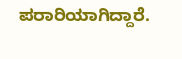ಪರಾರಿಯಾಗಿದ್ದಾರೆ.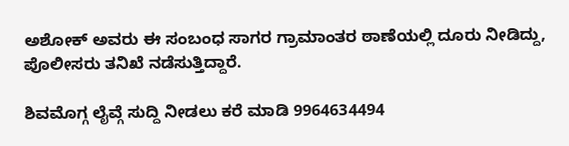ಅಶೋಕ್ ಅವರು ಈ ಸಂಬಂಧ ಸಾಗರ ಗ್ರಾಮಾಂತರ ಠಾಣೆಯಲ್ಲಿ ದೂರು ನೀಡಿದ್ದು, ಪೊಲೀಸರು ತನಿಖೆ ನಡೆಸುತ್ತಿದ್ದಾರೆ.

ಶಿವಮೊಗ್ಗ ಲೈವ್ಗೆ ಸುದ್ದಿ ನೀಡಲು ಕರೆ ಮಾಡಿ 9964634494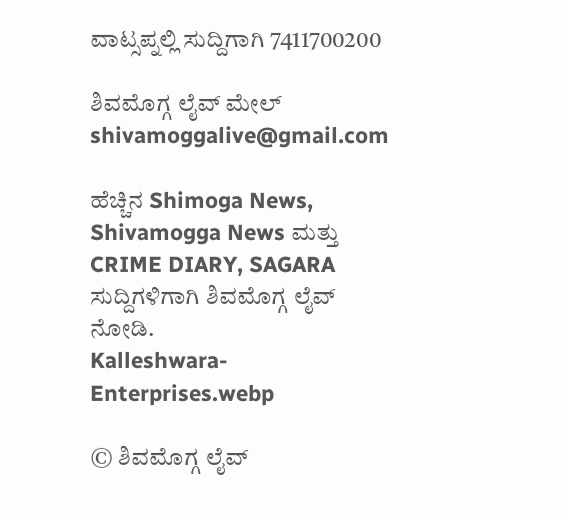ವಾಟ್ಸಪ್ನಲ್ಲಿ ಸುದ್ದಿಗಾಗಿ 7411700200

ಶಿವಮೊಗ್ಗ ಲೈವ್ ಮೇಲ್ shivamoggalive@gmail.com

ಹೆಚ್ಚಿನ Shimoga News, Shivamogga News ಮತ್ತು CRIME DIARY, SAGARA ಸುದ್ದಿಗಳಿಗಾಗಿ ಶಿವಮೊಗ್ಗ ಲೈವ್ ನೋಡಿ.
Kalleshwara-Enterprises.webp

© ಶಿವಮೊಗ್ಗ ಲೈವ್‌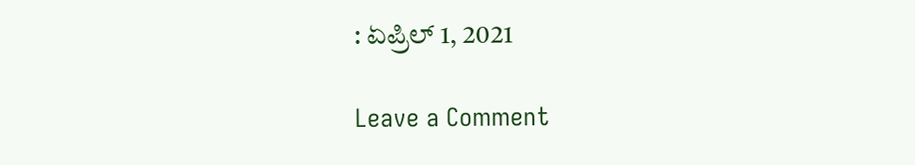: ಏಪ್ರಿಲ್ 1, 2021

Leave a Comment